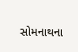સોમનાથના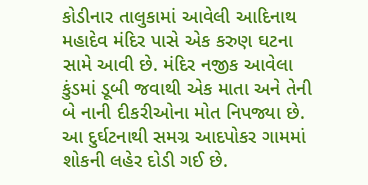કોડીનાર તાલુકામાં આવેલી આદિનાથ મહાદેવ મંદિર પાસે એક કરુણ ઘટના સામે આવી છે. મંદિર નજીક આવેલા કુંડમાં ડૂબી જવાથી એક માતા અને તેની બે નાની દીકરીઓના મોત નિપજ્યા છે. આ દુર્ઘટનાથી સમગ્ર આદપોકર ગામમાં શોકની લહેર દોડી ગઈ છે.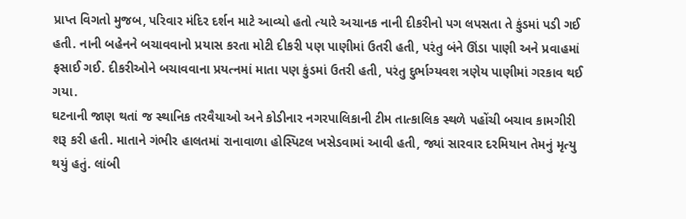પ્રાપ્ત વિગતો મુજબ, પરિવાર મંદિર દર્શન માટે આવ્યો હતો ત્યારે અચાનક નાની દીકરીનો પગ લપસતા તે કુંડમાં પડી ગઈ હતી. નાની બહેનને બચાવવાનો પ્રયાસ કરતા મોટી દીકરી પણ પાણીમાં ઉતરી હતી, પરંતુ બંને ઊંડા પાણી અને પ્રવાહમાં ફસાઈ ગઈ. દીકરીઓને બચાવવાના પ્રયત્નમાં માતા પણ કુંડમાં ઉતરી હતી, પરંતુ દુર્ભાગ્યવશ ત્રણેય પાણીમાં ગરકાવ થઈ ગયા.
ઘટનાની જાણ થતાં જ સ્થાનિક તરવૈયાઓ અને કોડીનાર નગરપાલિકાની ટીમ તાત્કાલિક સ્થળે પહોંચી બચાવ કામગીરી શરૂ કરી હતી. માતાને ગંભીર હાલતમાં રાનાવાળા હોસ્પિટલ ખસેડવામાં આવી હતી, જ્યાં સારવાર દરમિયાન તેમનું મૃત્યુ થયું હતું. લાંબી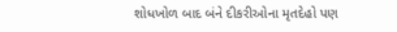શોધખોળ બાદ બંને દીકરીઓના મૃતદેહો પણ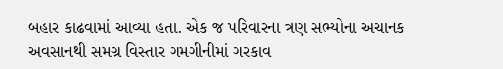બહાર કાઢવામાં આવ્યા હતા. એક જ પરિવારના ત્રણ સભ્યોના અચાનક અવસાનથી સમગ્ર વિસ્તાર ગમગીનીમાં ગરકાવ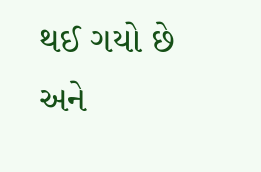થઈ ગયો છે અને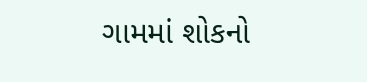ગામમાં શોકનો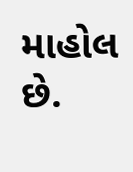માહોલ છે.